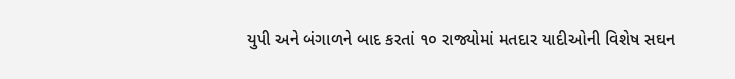યુપી અને બંગાળને બાદ કરતાં ૧૦ રાજ્યોમાં મતદાર યાદીઓની વિશેષ સઘન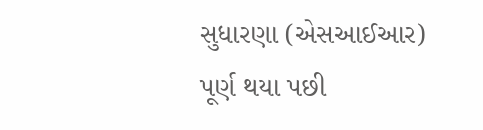સુધારણા (એસઆઈઆર) પૂર્ણ થયા પછી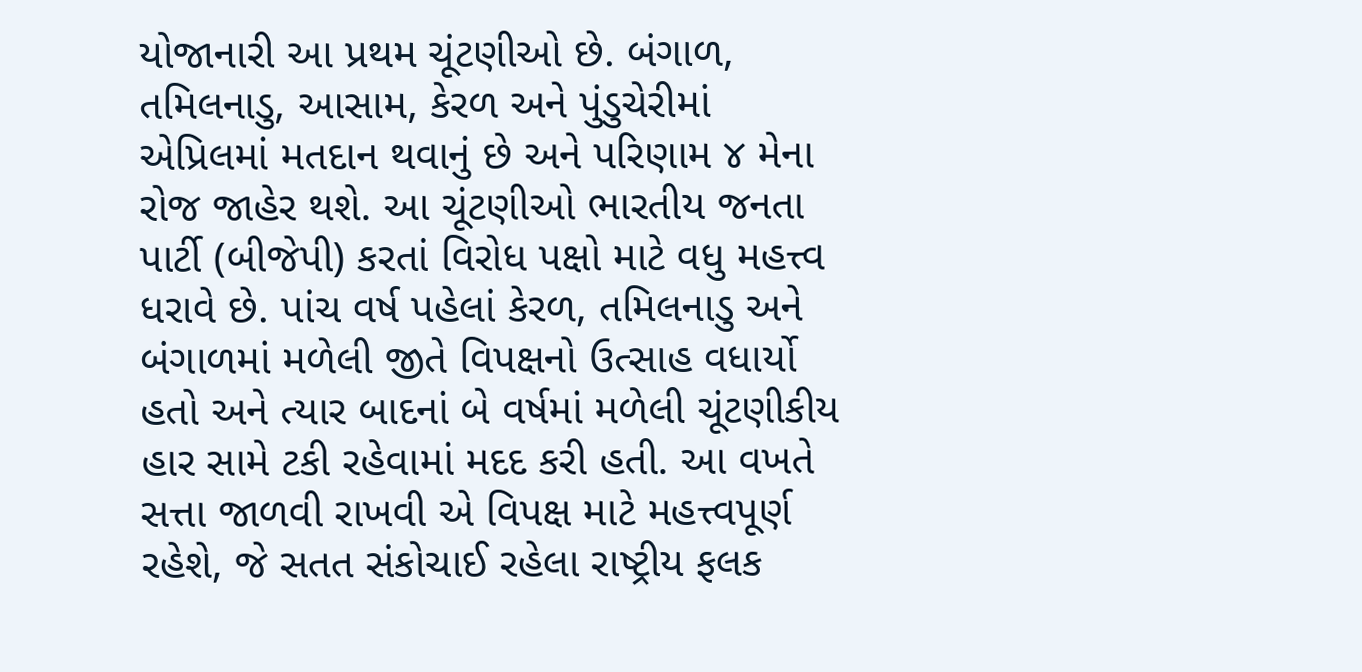યોજાનારી આ પ્રથમ ચૂંટણીઓ છે. બંગાળ, તમિલનાડુ, આસામ, કેરળ અને પુંડુચેરીમાં એપ્રિલમાં મતદાન થવાનું છે અને પરિણામ ૪ મેના રોજ જાહેર થશે. આ ચૂંટણીઓ ભારતીય જનતા પાર્ટી (બીજેપી) કરતાં વિરોધ પક્ષો માટે વધુ મહત્ત્વ ધરાવે છે. પાંચ વર્ષ પહેલાં કેરળ, તમિલનાડુ અને બંગાળમાં મળેલી જીતે વિપક્ષનો ઉત્સાહ વધાર્યો હતો અને ત્યાર બાદનાં બે વર્ષમાં મળેલી ચૂંટણીકીય હાર સામે ટકી રહેવામાં મદદ કરી હતી. આ વખતે સત્તા જાળવી રાખવી એ વિપક્ષ માટે મહત્ત્વપૂર્ણ રહેશે, જે સતત સંકોચાઈ રહેલા રાષ્ટ્રીય ફલક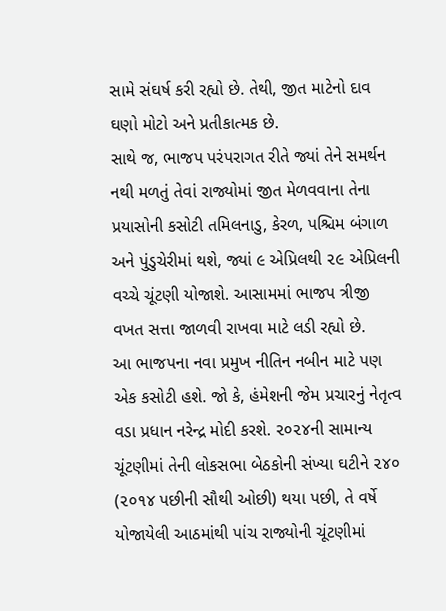સામે સંઘર્ષ કરી રહ્યો છે. તેથી, જીત માટેનો દાવ ઘણો મોટો અને પ્રતીકાત્મક છે.
સાથે જ, ભાજપ પરંપરાગત રીતે જ્યાં તેને સમર્થન નથી મળતું તેવાં રાજ્યોમાં જીત મેળવવાના તેના પ્રયાસોની કસોટી તમિલનાડુ, કેરળ, પશ્ચિમ બંગાળ અને પુંડુચેરીમાં થશે, જ્યાં ૯ એપ્રિલથી ૨૯ એપ્રિલની વચ્ચે ચૂંટણી યોજાશે. આસામમાં ભાજપ ત્રીજી વખત સત્તા જાળવી રાખવા માટે લડી રહ્યો છે.
આ ભાજપના નવા પ્રમુખ નીતિન નબીન માટે પણ એક કસોટી હશે. જો કે, હંમેશની જેમ પ્રચારનું નેતૃત્વ વડા પ્રધાન નરેન્દ્ર મોદી કરશે. ૨૦૨૪ની સામાન્ય ચૂંટણીમાં તેની લોકસભા બેઠકોની સંખ્યા ઘટીને ૨૪૦ (૨૦૧૪ પછીની સૌથી ઓછી) થયા પછી, તે વર્ષે યોજાયેલી આઠમાંથી પાંચ રાજ્યોની ચૂંટણીમાં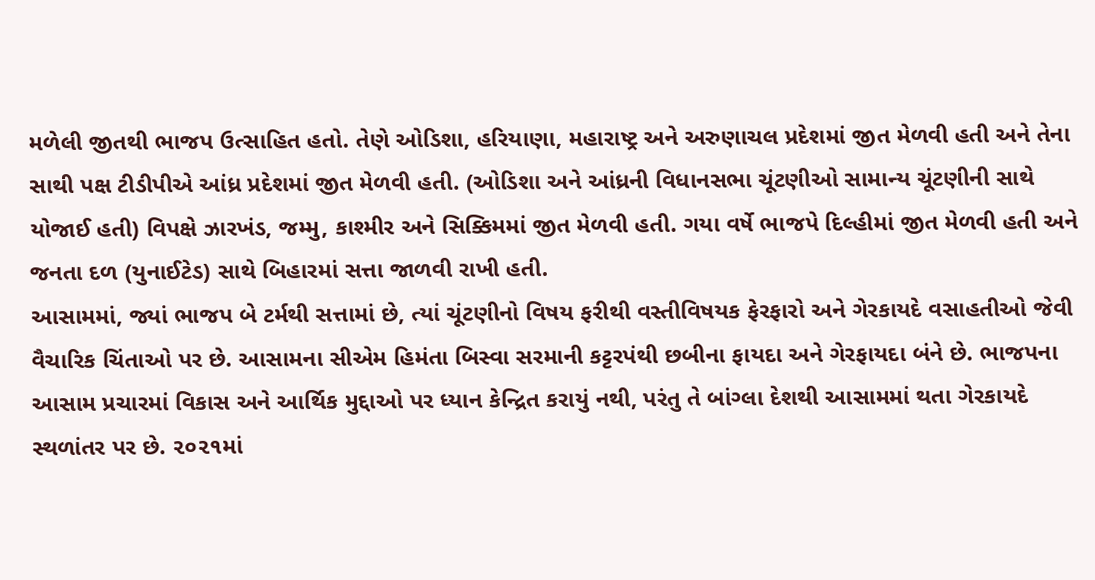મળેલી જીતથી ભાજપ ઉત્સાહિત હતો. તેણે ઓડિશા, હરિયાણા, મહારાષ્ટ્ર અને અરુણાચલ પ્રદેશમાં જીત મેળવી હતી અને તેના સાથી પક્ષ ટીડીપીએ આંધ્ર પ્રદેશમાં જીત મેળવી હતી. (ઓડિશા અને આંધ્રની વિધાનસભા ચૂંટણીઓ સામાન્ય ચૂંટણીની સાથે યોજાઈ હતી) વિપક્ષે ઝારખંડ, જમ્મુ, કાશ્મીર અને સિક્કિમમાં જીત મેળવી હતી. ગયા વર્ષે ભાજપે દિલ્હીમાં જીત મેળવી હતી અને જનતા દળ (યુનાઈટેડ) સાથે બિહારમાં સત્તા જાળવી રાખી હતી.
આસામમાં, જ્યાં ભાજપ બે ટર્મથી સત્તામાં છે, ત્યાં ચૂંટણીનો વિષય ફરીથી વસ્તીવિષયક ફેરફારો અને ગેરકાયદે વસાહતીઓ જેવી વૈચારિક ચિંતાઓ પર છે. આસામના સીએમ હિમંતા બિસ્વા સરમાની કટ્ટરપંથી છબીના ફાયદા અને ગેરફાયદા બંને છે. ભાજપના આસામ પ્રચારમાં વિકાસ અને આર્થિક મુદ્દાઓ પર ધ્યાન કેન્દ્રિત કરાયું નથી, પરંતુ તે બાંગ્લા દેશથી આસામમાં થતા ગેરકાયદે સ્થળાંતર પર છે. ૨૦૨૧માં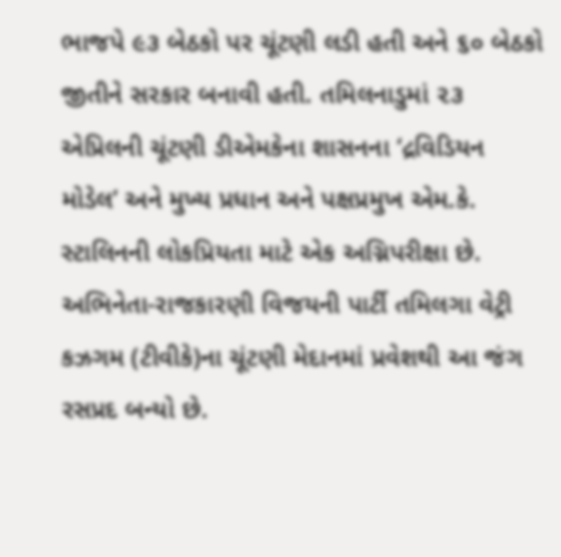ભાજપે ૯૩ બેઠકો પર ચૂંટણી લડી હતી અને ૬૦ બેઠકો જીતીને સરકાર બનાવી હતી. તમિલનાડુમાં ૨૩ એપ્રિલની ચૂંટણી ડીએમકેના શાસનના ‘દ્રવિડિયન મોડેલ’ અને મુખ્ય પ્રધાન અને પક્ષપ્રમુખ એમ.કે. સ્ટાલિનની લોકપ્રિયતા માટે એક અગ્નિપરીક્ષા છે. અભિનેતા-રાજકારણી વિજયની પાર્ટી તમિલગા વેટ્રી કઝગમ (ટીવીકે)ના ચૂંટણી મેદાનમાં પ્રવેશથી આ જંગ રસપ્રદ બન્યો છે.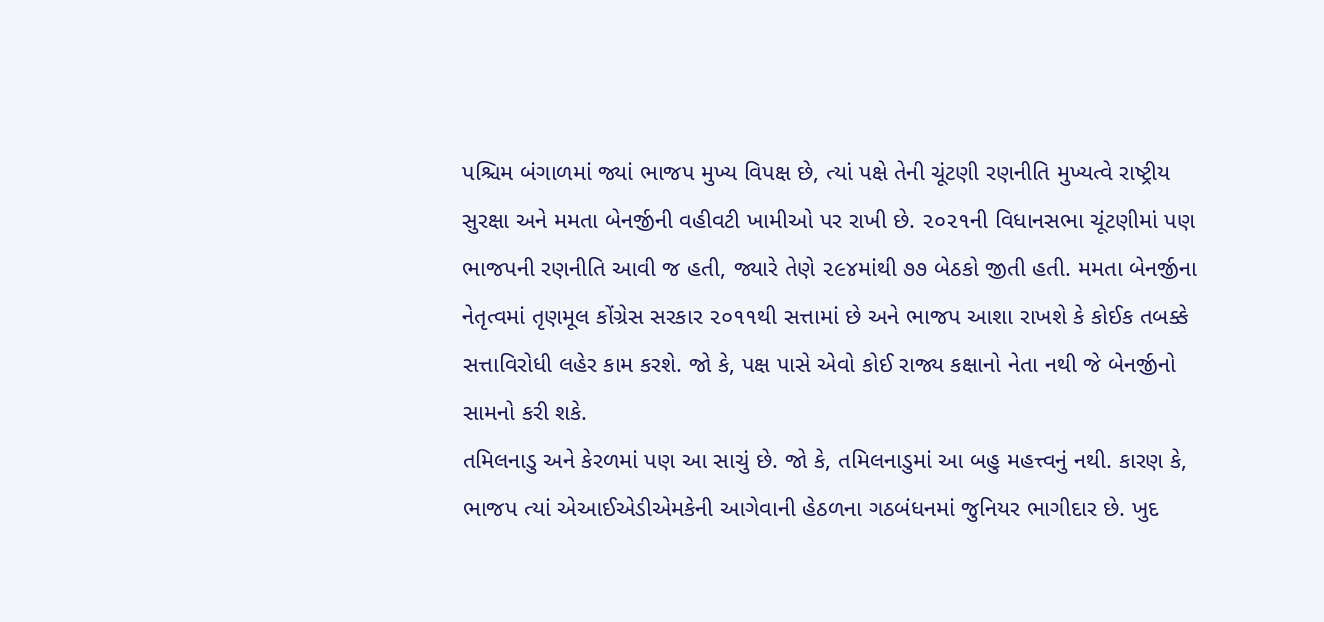પશ્ચિમ બંગાળમાં જ્યાં ભાજપ મુખ્ય વિપક્ષ છે, ત્યાં પક્ષે તેની ચૂંટણી રણનીતિ મુખ્યત્વે રાષ્ટ્રીય સુરક્ષા અને મમતા બેનર્જીની વહીવટી ખામીઓ પર રાખી છે. ૨૦૨૧ની વિધાનસભા ચૂંટણીમાં પણ ભાજપની રણનીતિ આવી જ હતી, જ્યારે તેણે ૨૯૪માંથી ૭૭ બેઠકો જીતી હતી. મમતા બેનર્જીના નેતૃત્વમાં તૃણમૂલ કોંગ્રેસ સરકાર ૨૦૧૧થી સત્તામાં છે અને ભાજપ આશા રાખશે કે કોઈક તબક્કે સત્તાવિરોધી લહેર કામ કરશે. જો કે, પક્ષ પાસે એવો કોઈ રાજ્ય કક્ષાનો નેતા નથી જે બેનર્જીનો સામનો કરી શકે.
તમિલનાડુ અને કેરળમાં પણ આ સાચું છે. જો કે, તમિલનાડુમાં આ બહુ મહત્ત્વનું નથી. કારણ કે, ભાજપ ત્યાં એઆઈએડીએમકેની આગેવાની હેઠળના ગઠબંધનમાં જુનિયર ભાગીદાર છે. ખુદ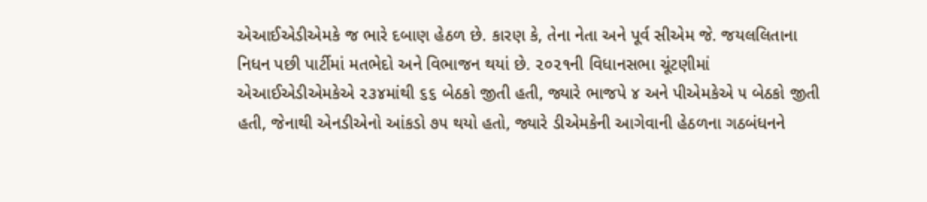એઆઈએડીએમકે જ ભારે દબાણ હેઠળ છે. કારણ કે, તેના નેતા અને પૂર્વ સીએમ જે. જયલલિતાના નિધન પછી પાર્ટીમાં મતભેદો અને વિભાજન થયાં છે. ૨૦૨૧ની વિધાનસભા ચૂંટણીમાં એઆઈએડીએમકેએ ૨૩૪માંથી ૬૬ બેઠકો જીતી હતી, જ્યારે ભાજપે ૪ અને પીએમકેએ ૫ બેઠકો જીતી હતી, જેનાથી એનડીએનો આંકડો ૭૫ થયો હતો, જ્યારે ડીએમકેની આગેવાની હેઠળના ગઠબંધનને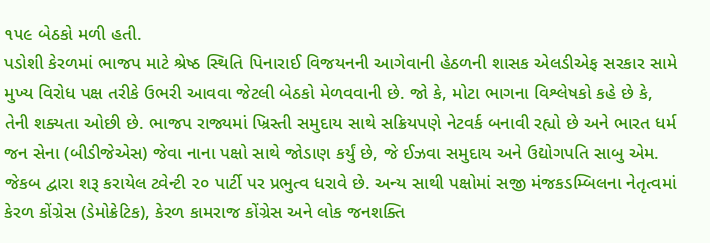૧૫૯ બેઠકો મળી હતી.
પડોશી કેરળમાં ભાજપ માટે શ્રેષ્ઠ સ્થિતિ પિનારાઈ વિજયનની આગેવાની હેઠળની શાસક એલડીએફ સરકાર સામે મુખ્ય વિરોધ પક્ષ તરીકે ઉભરી આવવા જેટલી બેઠકો મેળવવાની છે. જો કે, મોટા ભાગના વિશ્લેષકો કહે છે કે, તેની શક્યતા ઓછી છે. ભાજપ રાજ્યમાં ખ્રિસ્તી સમુદાય સાથે સક્રિયપણે નેટવર્ક બનાવી રહ્યો છે અને ભારત ધર્મ જન સેના (બીડીજેએસ) જેવા નાના પક્ષો સાથે જોડાણ કર્યું છે, જે ઈઝવા સમુદાય અને ઉદ્યોગપતિ સાબુ એમ. જેકબ દ્વારા શરૂ કરાયેલ ટ્વેન્ટી ૨૦ પાર્ટી પર પ્રભુત્વ ધરાવે છે. અન્ય સાથી પક્ષોમાં સજી મંજકડમ્બિલના નેતૃત્વમાં કેરળ કોંગ્રેસ (ડેમોક્રેટિક), કેરળ કામરાજ કોંગ્રેસ અને લોક જનશક્તિ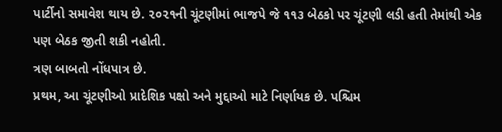પાર્ટીનો સમાવેશ થાય છે. ૨૦૨૧ની ચૂંટણીમાં ભાજપે જે ૧૧૩ બેઠકો પર ચૂંટણી લડી હતી તેમાંથી એક પણ બેઠક જીતી શકી નહોતી.
ત્રણ બાબતો નોંધપાત્ર છે.
પ્રથમ, આ ચૂંટણીઓ પ્રાદેશિક પક્ષો અને મુદ્દાઓ માટે નિર્ણાયક છે. પશ્ચિમ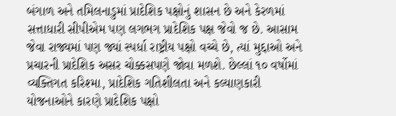બંગાળ અને તમિલનાડુમાં પ્રાદેશિક પક્ષોનું શાસન છે અને કેરળમાં સત્તાધારી સીપીએમ પણ લગભગ પ્રાદેશિક પક્ષ જેવો જ છે. આસામ જેવા રાજ્યમાં પણ જ્યાં સ્પર્ધા રાષ્ટ્રીય પક્ષો વચ્ચે છે, ત્યાં મુદ્દાઓ અને પ્રચારની પ્રાદેશિક અસર ચોક્કસપણે જોવા મળશે. છેલ્લાં ૧૦ વર્ષોમાં વ્યક્તિગત કરિશ્મા, પ્રાદેશિક ગતિશીલતા અને કલ્યાણકારી યોજનાઓને કારણે પ્રાદેશિક પક્ષો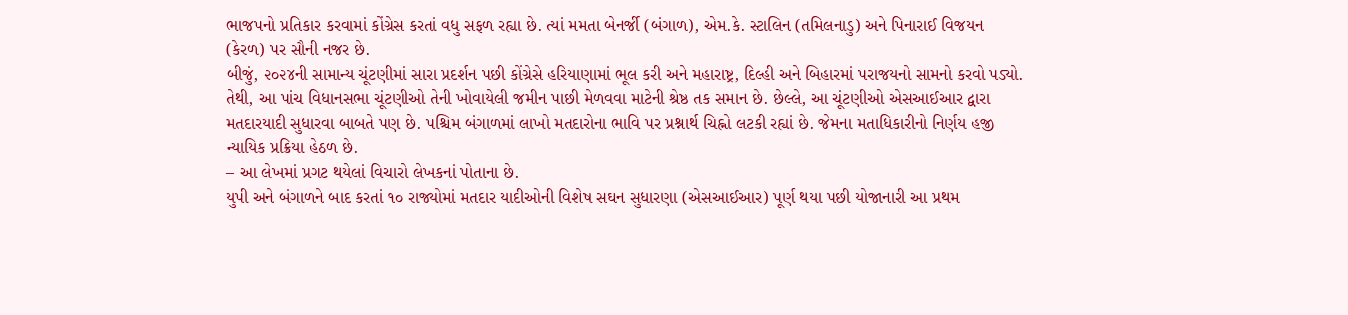ભાજપનો પ્રતિકાર કરવામાં કોંગ્રેસ કરતાં વધુ સફળ રહ્યા છે. ત્યાં મમતા બેનર્જી (બંગાળ), એમ.કે. સ્ટાલિન (તમિલનાડુ) અને પિનારાઈ વિજયન (કેરળ) પર સૌની નજર છે.
બીજું, ૨૦૨૪ની સામાન્ય ચૂંટણીમાં સારા પ્રદર્શન પછી કોંગ્રેસે હરિયાણામાં ભૂલ કરી અને મહારાષ્ટ્ર, દિલ્હી અને બિહારમાં પરાજયનો સામનો કરવો પડ્યો. તેથી, આ પાંચ વિધાનસભા ચૂંટણીઓ તેની ખોવાયેલી જમીન પાછી મેળવવા માટેની શ્રેષ્ઠ તક સમાન છે. છેલ્લે, આ ચૂંટણીઓ એસઆઈઆર દ્વારા મતદારયાદી સુધારવા બાબતે પણ છે. પશ્ચિમ બંગાળમાં લાખો મતદારોના ભાવિ પર પ્રશ્નાર્થ ચિહ્નો લટકી રહ્યાં છે. જેમના મતાધિકારીનો નિર્ણય હજી ન્યાયિક પ્રક્રિયા હેઠળ છે.
– આ લેખમાં પ્રગટ થયેલાં વિચારો લેખકનાં પોતાના છે.
યુપી અને બંગાળને બાદ કરતાં ૧૦ રાજ્યોમાં મતદાર યાદીઓની વિશેષ સઘન સુધારણા (એસઆઈઆર) પૂર્ણ થયા પછી યોજાનારી આ પ્રથમ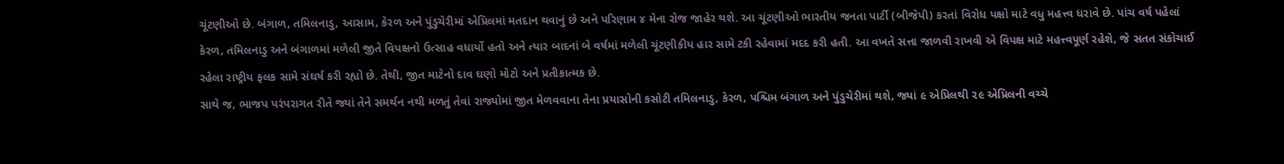ચૂંટણીઓ છે. બંગાળ, તમિલનાડુ, આસામ, કેરળ અને પુંડુચેરીમાં એપ્રિલમાં મતદાન થવાનું છે અને પરિણામ ૪ મેના રોજ જાહેર થશે. આ ચૂંટણીઓ ભારતીય જનતા પાર્ટી (બીજેપી) કરતાં વિરોધ પક્ષો માટે વધુ મહત્ત્વ ધરાવે છે. પાંચ વર્ષ પહેલાં કેરળ, તમિલનાડુ અને બંગાળમાં મળેલી જીતે વિપક્ષનો ઉત્સાહ વધાર્યો હતો અને ત્યાર બાદનાં બે વર્ષમાં મળેલી ચૂંટણીકીય હાર સામે ટકી રહેવામાં મદદ કરી હતી. આ વખતે સત્તા જાળવી રાખવી એ વિપક્ષ માટે મહત્ત્વપૂર્ણ રહેશે, જે સતત સંકોચાઈ રહેલા રાષ્ટ્રીય ફલક સામે સંઘર્ષ કરી રહ્યો છે. તેથી, જીત માટેનો દાવ ઘણો મોટો અને પ્રતીકાત્મક છે.
સાથે જ, ભાજપ પરંપરાગત રીતે જ્યાં તેને સમર્થન નથી મળતું તેવાં રાજ્યોમાં જીત મેળવવાના તેના પ્રયાસોની કસોટી તમિલનાડુ, કેરળ, પશ્ચિમ બંગાળ અને પુંડુચેરીમાં થશે, જ્યાં ૯ એપ્રિલથી ૨૯ એપ્રિલની વચ્ચે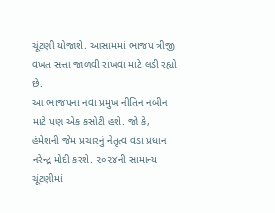ચૂંટણી યોજાશે. આસામમાં ભાજપ ત્રીજી વખત સત્તા જાળવી રાખવા માટે લડી રહ્યો છે.
આ ભાજપના નવા પ્રમુખ નીતિન નબીન માટે પણ એક કસોટી હશે. જો કે, હંમેશની જેમ પ્રચારનું નેતૃત્વ વડા પ્રધાન નરેન્દ્ર મોદી કરશે. ૨૦૨૪ની સામાન્ય ચૂંટણીમાં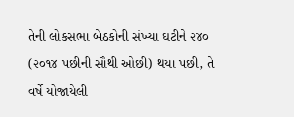તેની લોકસભા બેઠકોની સંખ્યા ઘટીને ૨૪૦ (૨૦૧૪ પછીની સૌથી ઓછી) થયા પછી, તે વર્ષે યોજાયેલી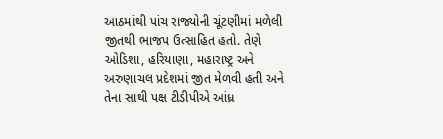આઠમાંથી પાંચ રાજ્યોની ચૂંટણીમાં મળેલી જીતથી ભાજપ ઉત્સાહિત હતો. તેણે ઓડિશા, હરિયાણા, મહારાષ્ટ્ર અને અરુણાચલ પ્રદેશમાં જીત મેળવી હતી અને તેના સાથી પક્ષ ટીડીપીએ આંધ્ર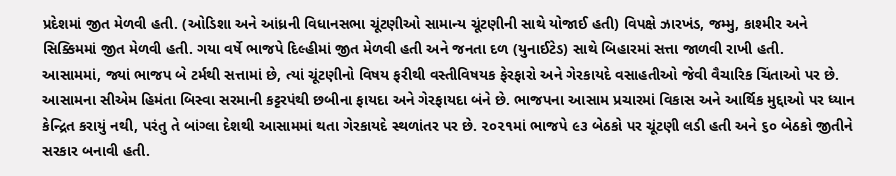પ્રદેશમાં જીત મેળવી હતી. (ઓડિશા અને આંધ્રની વિધાનસભા ચૂંટણીઓ સામાન્ય ચૂંટણીની સાથે યોજાઈ હતી) વિપક્ષે ઝારખંડ, જમ્મુ, કાશ્મીર અને સિક્કિમમાં જીત મેળવી હતી. ગયા વર્ષે ભાજપે દિલ્હીમાં જીત મેળવી હતી અને જનતા દળ (યુનાઈટેડ) સાથે બિહારમાં સત્તા જાળવી રાખી હતી.
આસામમાં, જ્યાં ભાજપ બે ટર્મથી સત્તામાં છે, ત્યાં ચૂંટણીનો વિષય ફરીથી વસ્તીવિષયક ફેરફારો અને ગેરકાયદે વસાહતીઓ જેવી વૈચારિક ચિંતાઓ પર છે. આસામના સીએમ હિમંતા બિસ્વા સરમાની કટ્ટરપંથી છબીના ફાયદા અને ગેરફાયદા બંને છે. ભાજપના આસામ પ્રચારમાં વિકાસ અને આર્થિક મુદ્દાઓ પર ધ્યાન કેન્દ્રિત કરાયું નથી, પરંતુ તે બાંગ્લા દેશથી આસામમાં થતા ગેરકાયદે સ્થળાંતર પર છે. ૨૦૨૧માં ભાજપે ૯૩ બેઠકો પર ચૂંટણી લડી હતી અને ૬૦ બેઠકો જીતીને સરકાર બનાવી હતી.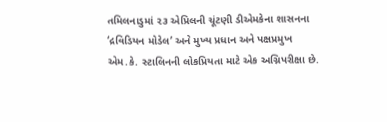તમિલનાડુમાં ૨૩ એપ્રિલની ચૂંટણી ડીએમકેના શાસનના ‘દ્રવિડિયન મોડેલ’ અને મુખ્ય પ્રધાન અને પક્ષપ્રમુખ એમ.કે. સ્ટાલિનની લોકપ્રિયતા માટે એક અગ્નિપરીક્ષા છે.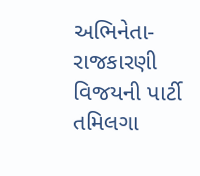અભિનેતા-રાજકારણી વિજયની પાર્ટી તમિલગા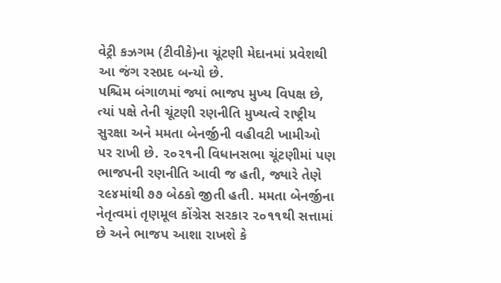વેટ્રી કઝગમ (ટીવીકે)ના ચૂંટણી મેદાનમાં પ્રવેશથી આ જંગ રસપ્રદ બન્યો છે.
પશ્ચિમ બંગાળમાં જ્યાં ભાજપ મુખ્ય વિપક્ષ છે, ત્યાં પક્ષે તેની ચૂંટણી રણનીતિ મુખ્યત્વે રાષ્ટ્રીય સુરક્ષા અને મમતા બેનર્જીની વહીવટી ખામીઓ પર રાખી છે. ૨૦૨૧ની વિધાનસભા ચૂંટણીમાં પણ ભાજપની રણનીતિ આવી જ હતી, જ્યારે તેણે ૨૯૪માંથી ૭૭ બેઠકો જીતી હતી. મમતા બેનર્જીના નેતૃત્વમાં તૃણમૂલ કોંગ્રેસ સરકાર ૨૦૧૧થી સત્તામાં છે અને ભાજપ આશા રાખશે કે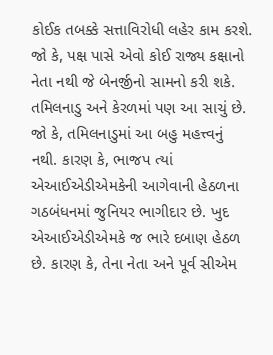કોઈક તબક્કે સત્તાવિરોધી લહેર કામ કરશે. જો કે, પક્ષ પાસે એવો કોઈ રાજ્ય કક્ષાનો નેતા નથી જે બેનર્જીનો સામનો કરી શકે.
તમિલનાડુ અને કેરળમાં પણ આ સાચું છે. જો કે, તમિલનાડુમાં આ બહુ મહત્ત્વનું નથી. કારણ કે, ભાજપ ત્યાં એઆઈએડીએમકેની આગેવાની હેઠળના ગઠબંધનમાં જુનિયર ભાગીદાર છે. ખુદ એઆઈએડીએમકે જ ભારે દબાણ હેઠળ છે. કારણ કે, તેના નેતા અને પૂર્વ સીએમ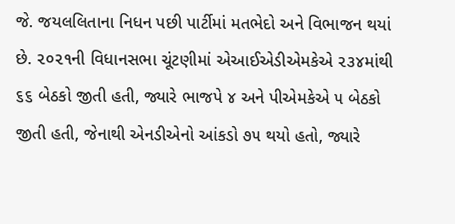જે. જયલલિતાના નિધન પછી પાર્ટીમાં મતભેદો અને વિભાજન થયાં છે. ૨૦૨૧ની વિધાનસભા ચૂંટણીમાં એઆઈએડીએમકેએ ૨૩૪માંથી ૬૬ બેઠકો જીતી હતી, જ્યારે ભાજપે ૪ અને પીએમકેએ ૫ બેઠકો જીતી હતી, જેનાથી એનડીએનો આંકડો ૭૫ થયો હતો, જ્યારે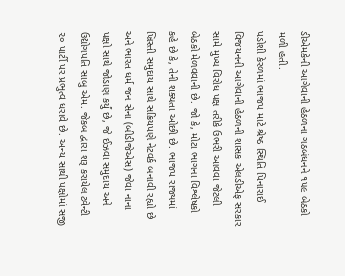ડીએમકેની આગેવાની હેઠળના ગઠબંધનને ૧૫૯ બેઠકો મળી હતી.
પડોશી કેરળમાં ભાજપ માટે શ્રેષ્ઠ સ્થિતિ પિનારાઈ વિજયનની આગેવાની હેઠળની શાસક એલડીએફ સરકાર સામે મુખ્ય વિરોધ પક્ષ તરીકે ઉભરી આવવા જેટલી બેઠકો મેળવવાની છે. જો કે, મોટા ભાગના વિશ્લેષકો કહે છે કે, તેની શક્યતા ઓછી છે. ભાજપ રાજ્યમાં ખ્રિસ્તી સમુદાય સાથે સક્રિયપણે નેટવર્ક બનાવી રહ્યો છે અને ભારત ધર્મ જન સેના (બીડીજેએસ) જેવા નાના પક્ષો સાથે જોડાણ કર્યું છે, જે ઈઝવા સમુદાય અને ઉદ્યોગપતિ સાબુ એમ. જેકબ દ્વારા શરૂ કરાયેલ ટ્વેન્ટી ૨૦ પાર્ટી પર પ્રભુત્વ ધરાવે છે. અન્ય સાથી પક્ષોમાં સજી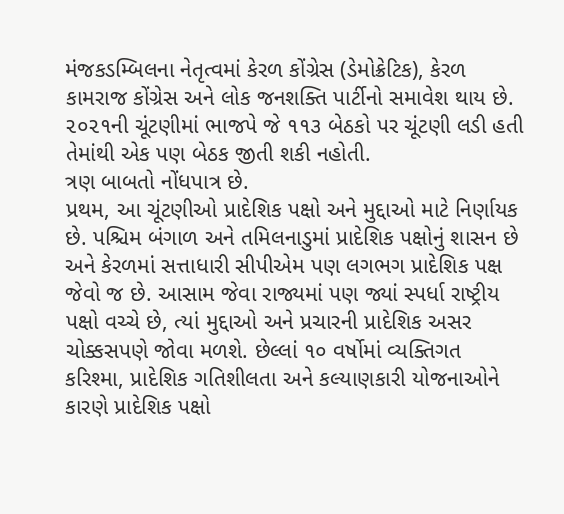મંજકડમ્બિલના નેતૃત્વમાં કેરળ કોંગ્રેસ (ડેમોક્રેટિક), કેરળ કામરાજ કોંગ્રેસ અને લોક જનશક્તિ પાર્ટીનો સમાવેશ થાય છે. ૨૦૨૧ની ચૂંટણીમાં ભાજપે જે ૧૧૩ બેઠકો પર ચૂંટણી લડી હતી તેમાંથી એક પણ બેઠક જીતી શકી નહોતી.
ત્રણ બાબતો નોંધપાત્ર છે.
પ્રથમ, આ ચૂંટણીઓ પ્રાદેશિક પક્ષો અને મુદ્દાઓ માટે નિર્ણાયક છે. પશ્ચિમ બંગાળ અને તમિલનાડુમાં પ્રાદેશિક પક્ષોનું શાસન છે અને કેરળમાં સત્તાધારી સીપીએમ પણ લગભગ પ્રાદેશિક પક્ષ જેવો જ છે. આસામ જેવા રાજ્યમાં પણ જ્યાં સ્પર્ધા રાષ્ટ્રીય પક્ષો વચ્ચે છે, ત્યાં મુદ્દાઓ અને પ્રચારની પ્રાદેશિક અસર ચોક્કસપણે જોવા મળશે. છેલ્લાં ૧૦ વર્ષોમાં વ્યક્તિગત કરિશ્મા, પ્રાદેશિક ગતિશીલતા અને કલ્યાણકારી યોજનાઓને કારણે પ્રાદેશિક પક્ષો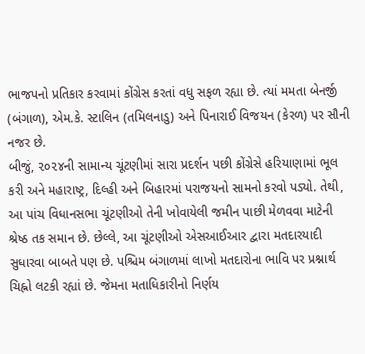ભાજપનો પ્રતિકાર કરવામાં કોંગ્રેસ કરતાં વધુ સફળ રહ્યા છે. ત્યાં મમતા બેનર્જી (બંગાળ), એમ.કે. સ્ટાલિન (તમિલનાડુ) અને પિનારાઈ વિજયન (કેરળ) પર સૌની નજર છે.
બીજું, ૨૦૨૪ની સામાન્ય ચૂંટણીમાં સારા પ્રદર્શન પછી કોંગ્રેસે હરિયાણામાં ભૂલ કરી અને મહારાષ્ટ્ર, દિલ્હી અને બિહારમાં પરાજયનો સામનો કરવો પડ્યો. તેથી, આ પાંચ વિધાનસભા ચૂંટણીઓ તેની ખોવાયેલી જમીન પાછી મેળવવા માટેની શ્રેષ્ઠ તક સમાન છે. છેલ્લે, આ ચૂંટણીઓ એસઆઈઆર દ્વારા મતદારયાદી સુધારવા બાબતે પણ છે. પશ્ચિમ બંગાળમાં લાખો મતદારોના ભાવિ પર પ્રશ્નાર્થ ચિહ્નો લટકી રહ્યાં છે. જેમના મતાધિકારીનો નિર્ણય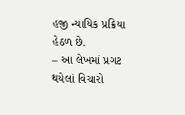હજી ન્યાયિક પ્રક્રિયા હેઠળ છે.
– આ લેખમાં પ્રગટ થયેલાં વિચારો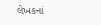લેખકનાં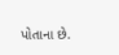પોતાના છે.